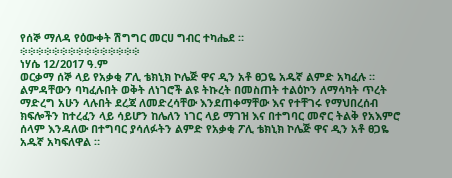የሰኞ ማለዳ የዕውቀት ሽግግር መርሀ ግብር ተካሔደ ።
፨፨፨፨፨፨፨፨፨፨፨፨፨፨፨
ነሃሴ 12/2017 ዓ.ም
ወርቃማ ሰኞ ላይ የአቃቂ ፖሊ ቴክኒክ ኮሌጅ ዋና ዲን አቶ ፀጋዬ አዱኛ ልምድ አካፈሉ ።
ልምዳቸውን ባካፈሉበት ወቅት ለነገሮች ልዩ ትኩረት በመስጠት ተልዕኮን ለማሳካት ጥረት ማድረግ አሁን ላሉበት ደረጃ ለመድረሳቸው እንደጠቀማቸው እና የተቸገሩ የማህበረሰብ ክፍሎችን ከተረፈን ላይ ሳይሆን ከሌለን ነገር ላይ ማገዝ እና በተግባር መኖር ትልቅ የአእምሮ ሰላም እንዳለው በተግባር ያሳለፉትን ልምድ የአቃቂ ፖሊ ቴክኒክ ኮሌጅ ዋና ዲን አቶ ፀጋዬ አዱኛ አካፍለዋል ።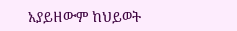አያይዘውም ከህይወት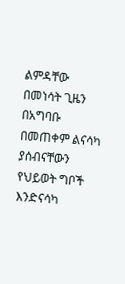ልምዳቸው በመነሳት ጊዜን በአግባቡ በመጠቀም ልናሳካ ያሰብናቸውን የህይወት ግቦች እንድናሳካ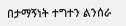በታማኝነት ተግተን ልንሰራ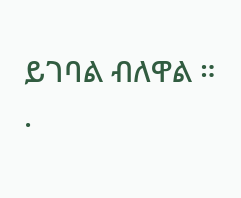ይገባል ብለዋል ።
.